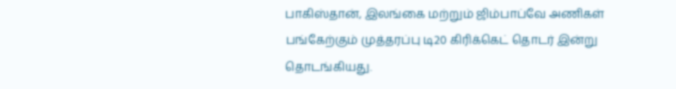பாகிஸ்தான், இலங்கை மற்றும் ஜிம்பாப்வே அணிகள் பங்கேற்கும் முத்தரப்பு டி20 கிரிக்கெட் தொடர் இன்று தொடங்கியது.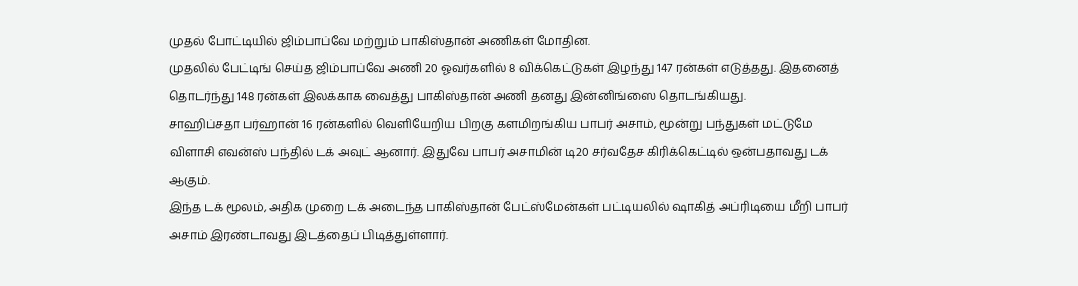முதல் போட்டியில் ஜிம்பாப்வே மற்றும் பாகிஸ்தான் அணிகள் மோதின.
முதலில் பேட்டிங் செய்த ஜிம்பாப்வே அணி 20 ஓவர்களில் 8 விக்கெட்டுகள் இழந்து 147 ரன்கள் எடுத்தது. இதனைத் தொடர்ந்து 148 ரன்கள் இலக்காக வைத்து பாகிஸ்தான் அணி தனது இன்னிங்ஸை தொடங்கியது.
சாஹிப்சதா பர்ஹான் 16 ரன்களில் வெளியேறிய பிறகு களமிறங்கிய பாபர் அசாம், மூன்று பந்துகள் மட்டுமே விளாசி எவன்ஸ் பந்தில் டக் அவுட் ஆனார். இதுவே பாபர் அசாமின் டி20 சர்வதேச கிரிக்கெட்டில் ஒன்பதாவது டக் ஆகும்.
இந்த டக் மூலம், அதிக முறை டக் அடைந்த பாகிஸ்தான் பேட்ஸ்மேன்கள் பட்டியலில் ஷாகித் அப்ரிடியை மீறி பாபர் அசாம் இரண்டாவது இடத்தைப் பிடித்துள்ளார்.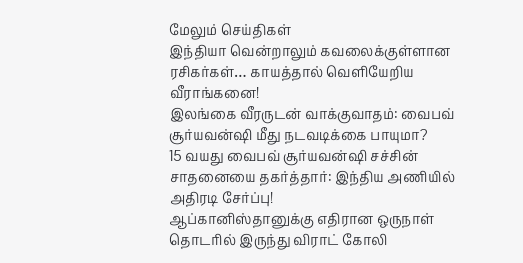மேலும் செய்திகள்
இந்தியா வென்றாலும் கவலைக்குள்ளான ரசிகர்கள்… காயத்தால் வெளியேறிய வீராங்கனை!
இலங்கை வீரருடன் வாக்குவாதம்: வைபவ் சூர்யவன்ஷி மீது நடவடிக்கை பாயுமா?
15 வயது வைபவ் சூர்யவன்ஷி சச்சின் சாதனையை தகர்த்தார்: இந்திய அணியில் அதிரடி சேர்ப்பு!
ஆப்கானிஸ்தானுக்கு எதிரான ஒருநாள் தொடரில் இருந்து விராட் கோலி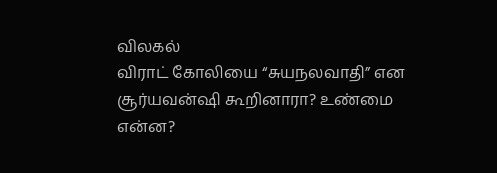விலகல்
விராட் கோலியை “சுயநலவாதி” என சூர்யவன்ஷி கூறினாரா? உண்மை என்ன?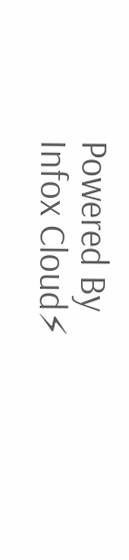Powered By Infox Cloud⚡